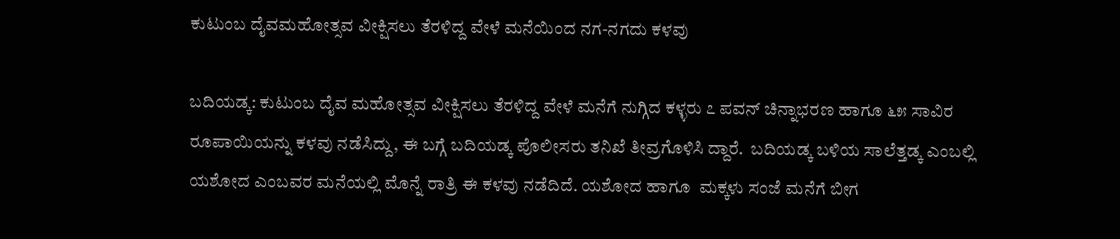ಕುಟುಂಬ ದೈವಮಹೋತ್ಸವ ವೀಕ್ಷಿಸಲು ತೆರಳಿದ್ದ ವೇಳೆ ಮನೆಯಿಂದ ನಗ-ನಗದು ಕಳವು

ಬದಿಯಡ್ಕ: ಕುಟುಂಬ ದೈವ ಮಹೋತ್ಸವ ವೀಕ್ಷಿಸಲು ತೆರಳಿದ್ದ ವೇಳೆ ಮನೆಗೆ ನುಗ್ಗಿದ ಕಳ್ಳರು ೭ ಪವನ್ ಚಿನ್ನಾಭರಣ ಹಾಗೂ ೬೫ ಸಾವಿರ  ರೂಪಾಯಿಯನ್ನು ಕಳವು ನಡೆಸಿದ್ದು, ಈ ಬಗ್ಗೆ ಬದಿಯಡ್ಕ ಪೊಲೀಸರು ತನಿಖೆ ತೀವ್ರಗೊಳಿಸಿ ದ್ದಾರೆ.  ಬದಿಯಡ್ಕ ಬಳಿಯ ಸಾಲೆತ್ತಡ್ಕ ಎಂಬಲ್ಲಿ  ಯಶೋದ ಎಂಬವರ ಮನೆಯಲ್ಲಿ ಮೊನ್ನೆ ರಾತ್ರಿ ಈ ಕಳವು ನಡೆದಿದೆ. ಯಶೋದ ಹಾಗೂ  ಮಕ್ಕಳು ಸಂಜೆ ಮನೆಗೆ ಬೀಗ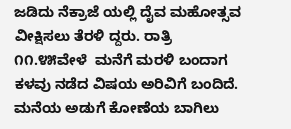ಜಡಿದು ನೆಕ್ರಾಜೆ ಯಲ್ಲಿ ದೈವ ಮಹೋತ್ಸವ ವೀಕ್ಷಿಸಲು ತೆರಳಿ ದ್ದರು. ರಾತ್ರಿ ೧೧.೪೫ವೇಳೆ  ಮನೆಗೆ ಮರಳಿ ಬಂದಾಗ ಕಳವು ನಡೆದ ವಿಷಯ ಅರಿವಿಗೆ ಬಂದಿದೆ. ಮನೆಯ ಅಡುಗೆ ಕೋಣೆಯ ಬಾಗಿಲು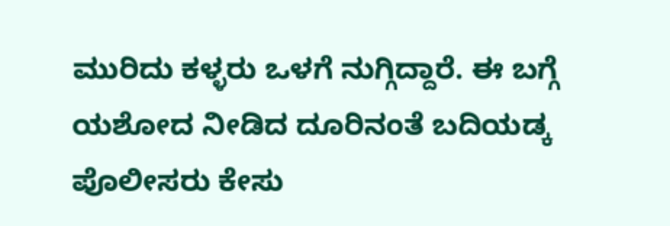ಮುರಿದು ಕಳ್ಳರು ಒಳಗೆ ನುಗ್ಗಿದ್ದಾರೆ. ಈ ಬಗ್ಗೆ ಯಶೋದ ನೀಡಿದ ದೂರಿನಂತೆ ಬದಿಯಡ್ಕ ಪೊಲೀಸರು ಕೇಸು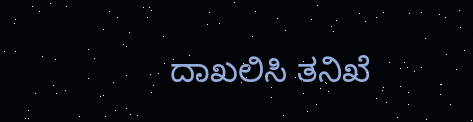ದಾಖಲಿಸಿ ತನಿಖೆ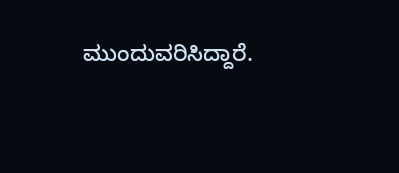ಮುಂದುವರಿಸಿದ್ದಾರೆ.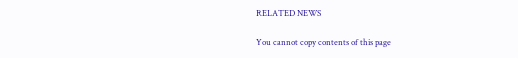RELATED NEWS

You cannot copy contents of this page